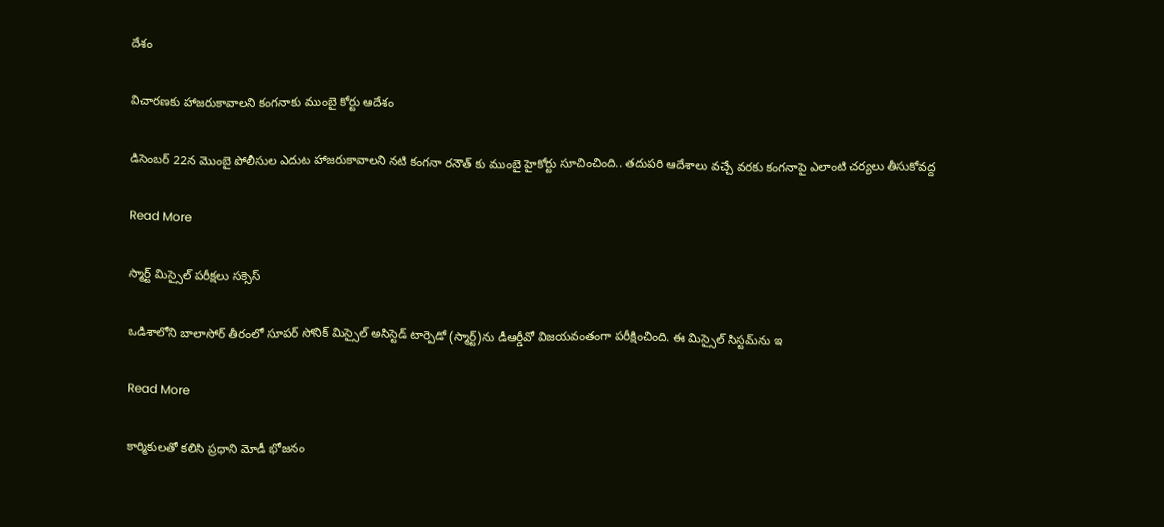దేశం

విచారణకు హాజరుకావాలని కంగనాకు ముంబై కోర్టు ఆదేశం

డిసెంబర్ 22న మొంబై పోలీసుల ఎదుట హాజరుకావాలని నటి కంగనా రనౌత్ కు ముంబై హైకోర్టు సూచించింది.. తదుపరి ఆదేశాలు వచ్చే వరకు కంగనాపై ఎలాంటి చర్యలు తీసుకోవద్ద

Read More

స్మార్ట్‌ మిస్సైల్‌ పరీక్షలు సక్సెస్‌

ఒడిశాలోని బాలాసోర్ తీరంలో సూపర్ సోనిక్ మిస్సైల్ అసిస్టెడ్ టార్పెడో (స్మార్ట్‌)ను డీఆర్డీవో విజయవంతంగా పరీక్షించింది. ఈ మిస్సైల్ సిస్టమ్‌ను ఇ

Read More

కార్మికులతో కలిసి ప్రధాని మోడీ భోజనం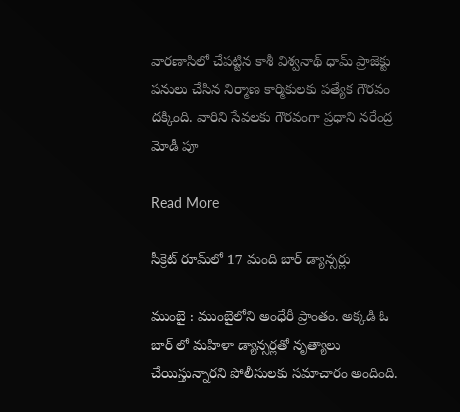వారణాసిలో చేపట్టిన కాశీ విశ్వనాథ్ ధామ్ ప్రాజెక్టు పనులు చేసిన నిర్మాణ కార్మికులకు పత్యేక గౌరవం దక్కింది. వారిని సేవలకు గౌరవంగా ప్రధాని నరేంద్ర మోడీ పూ

Read More

సీక్రెట్ రూమ్‌లో 17 మంది బార్‌‌ డ్యాన్సర్లు

ముంబై : ముంబైలోని అంధేరీ ప్రాంతం. అక్కడి ఓ బార్ లో మహిళా డ్యాన్సర్లతో నృత్యాలు చేయిస్తున్నారని పోలీసులకు సమాచారం అందింది.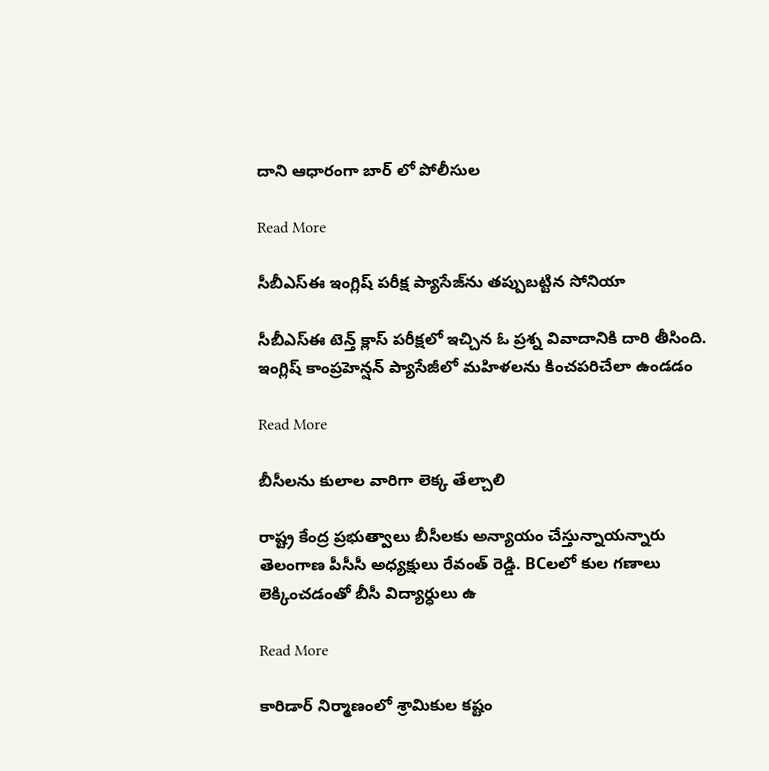దాని ఆధారంగా బార్ లో పోలీసుల

Read More

సీబీఎస్‌ఈ ఇంగ్లిష్ పరీక్ష ప్యాసేజ్‌ను తప్పుబట్టిన సోనియా

సీబీఎస్‌ఈ టెన్త్‌ క్లాస్‌ పరీక్షలో ఇచ్చిన ఓ ప్రశ్న వివాదానికి దారి తీసింది. ఇంగ్లిష్ కాంప్రహెన్షన్ ప్యాసేజీలో మహిళలను కించపరిచేలా ఉండడం

Read More

బీసీలను కులాల వారిగా లెక్క తేల్చాలి

రాష్ట్ర కేంద్ర ప్రభుత్వాలు బీసీలకు అన్యాయం చేస్తున్నాయన్నారు తెలంగాణ పీసీసీ అధ్యక్షులు రేవంత్ రెడ్డి. BCలలో కుల గణాలు లెక్కించడంతో బీసీ విద్యార్ధులు ఉ

Read More

కారిడార్ నిర్మాణంలో శ్రామికుల కష్టం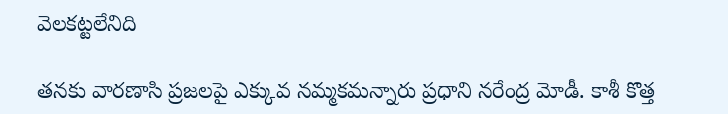వెలకట్టలేనిది

తనకు వారణాసి ప్రజలపై ఎక్కువ నమ్మకమన్నారు ప్రధాని నరేంద్ర మోడీ. కాశీ కొత్త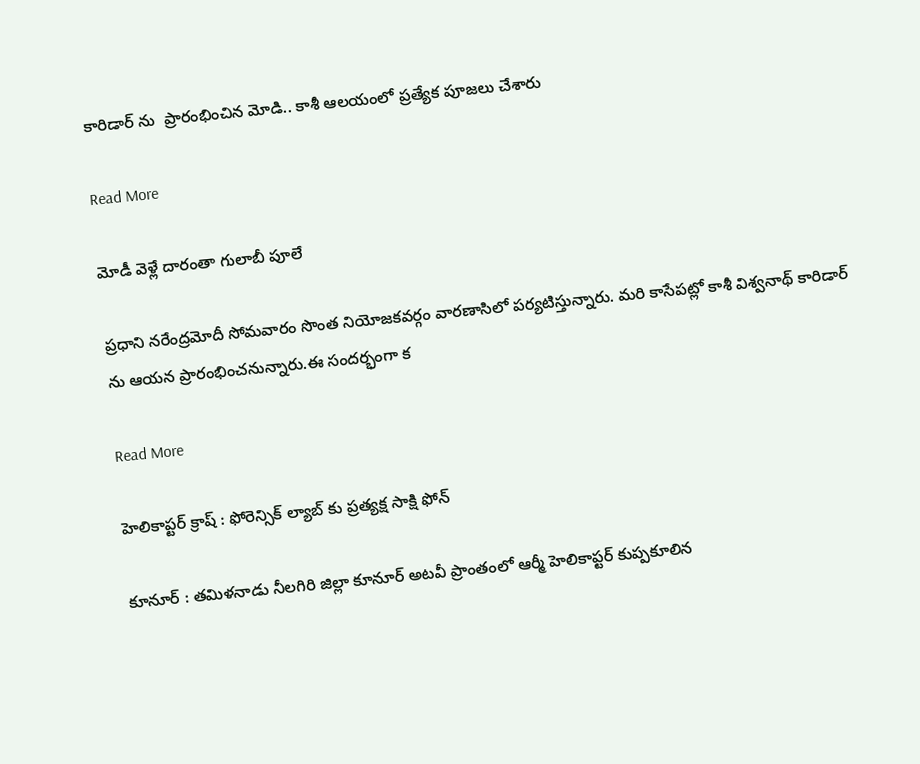కారిడార్ ను  ప్రారంభించిన మోడి.. కాశీ ఆలయంలో ప్రత్యేక పూజలు చేశారు

Read More

మోడీ వెళ్లే దారంతా గులాబీ పూలే

ప్రధాని నరేంద్రమోదీ సోమవారం సొంత నియోజకవర్గం వారణాసిలో పర్యటిస్తున్నారు. మరి కాసేపట్లో కాశీ విశ్వనాథ్ కారిడార్ ను ఆయన ప్రారంభించనున్నారు.ఈ సందర్భంగా క

Read More

హెలికాప్టర్ క్రాష్ : ఫోరెన్సిక్ ల్యాబ్ కు ప్రత్యక్ష సాక్షి ఫోన్

కూనూర్ : తమిళనాడు నీలగిరి జిల్లా కూనూర్ అటవీ ప్రాంతంలో ఆర్మీ హెలికాప్టర్ కుప్పకూలిన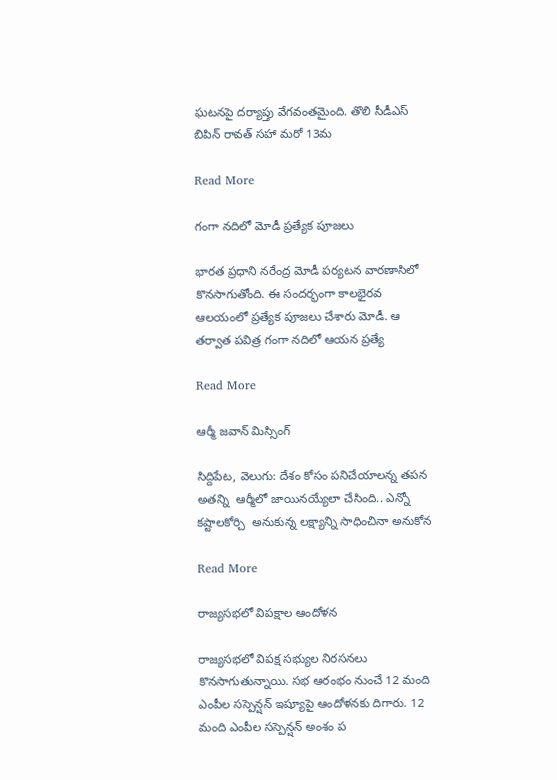ఘటనపై దర్యాప్తు వేగవంతమైంది. తొలి సీడీఎస్ బిపిన్ రావత్ సహా మరో 13మ

Read More

గంగా నదిలో మోడీ ప్రత్యేక పూజలు

భారత ప్రధాని నరేంద్ర మోడీ పర్యటన వారణాసిలో కొనసాగుతోంది. ఈ సందర్భంగా కాలభైరవ ఆలయంలో ప్రత్యేక పూజలు చేశారు మోడీ. ఆ తర్వాత పవిత్ర గంగా నదిలో ఆయన ప్రత్యే

Read More

ఆర్మీ జవాన్ మిస్సింగ్

సిద్దిపేట, వెలుగు: దేశం కోసం పనిచేయాలన్న తపన అతన్ని  ఆర్మీలో జాయినయ్యేలా చేసింది.. ఎన్నో కష్టాలకోర్చి  అనుకున్న లక్ష్యాన్ని సాధించినా అనుకోన

Read More

రాజ్యసభలో విపక్షాల ఆందోళన

రాజ్యసభలో విపక్ష సభ్యుల నిరసనలు కొనసాగుతున్నాయి. సభ ఆరంభం నుంచే 12 మంది ఎంపీల సస్పెన్షన్ ఇష్యూపై ఆందోళనకు దిగారు. 12 మంది ఎంపీల సస్పెన్షన్ అంశం ప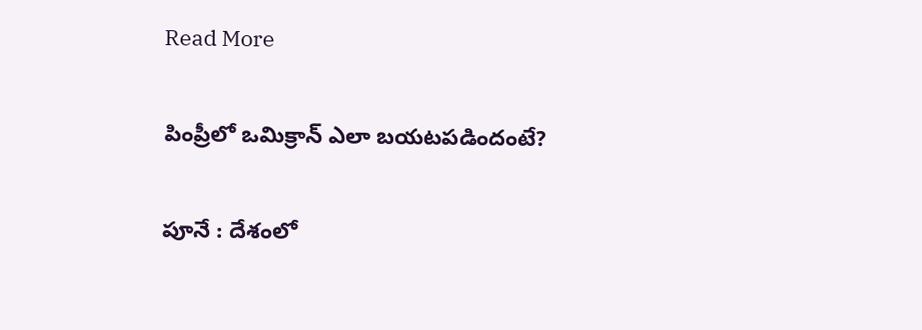Read More

పింప్రీలో ఒమిక్రాన్ ఎలా బయటపడిందంటే?

పూనే : దేశంలో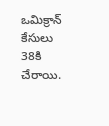ఒమిక్రాన్ కేసులు 38కి చేరాయి.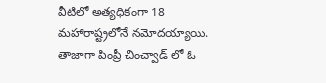వీటిలో అత్యధికంగా 18 మహారాష్ట్రలోనే నమోదయ్యాయి. తాజాగా పింప్రీ చించ్వాడ్ లో ఓ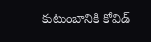కుటుంబానికి కోవిడ్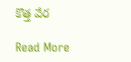కొత్త వేర

Read More